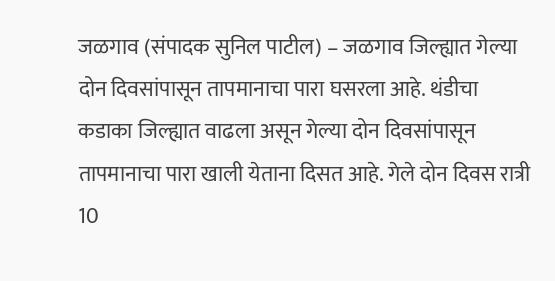जळगाव (संपादक सुनिल पाटील) – जळगाव जिल्ह्यात गेल्या दोन दिवसांपासून तापमानाचा पारा घसरला आहे. थंडीचा कडाका जिल्ह्यात वाढला असून गेल्या दोन दिवसांपासून तापमानाचा पारा खाली येताना दिसत आहे. गेले दोन दिवस रात्री 10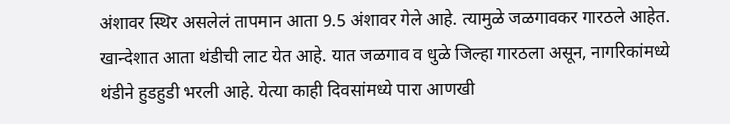अंशावर स्थिर असलेलं तापमान आता 9.5 अंशावर गेले आहे. त्यामुळे जळगावकर गारठले आहेत.
खान्देशात आता थंडीची लाट येत आहे. यात जळगाव व धुळे जिल्हा गारठला असून, नागरिकांमध्ये थंडीने हुडहुडी भरली आहे. येत्या काही दिवसांमध्ये पारा आणखी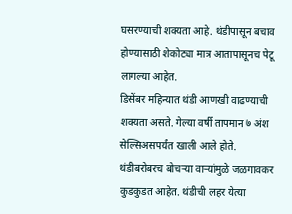घसरण्याची शक्यता आहे. थंडीपासून बचाव होण्यासाठी शेकोट्या मात्र आतापासूनच पेटू लागल्या आहेत.
डिसेंबर महिन्यात थंडी आणखी वाढण्याची शक्यता असते. गेल्या वर्षी तापमान ७ अंश सेल्सिअसपर्यंत खाली आले होते. थंडीबरोबरच बोचऱ्या वाऱ्यांमुळे जळगावकर कुडकुडत आहेत. थंडीची लहर येत्या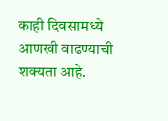काही दिवसामध्ये आणखी वाढण्याची शक्यता आहे.